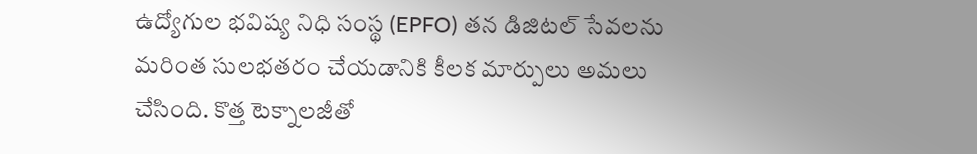ఉద్యోగుల భవిష్య నిధి సంస్థ (EPFO) తన డిజిటల్ సేవలను మరింత సులభతరం చేయడానికి కీలక మార్పులు అమలు చేసింది. కొత్త టెక్నాలజీతో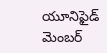యూనిఫైడ్ మెంబర్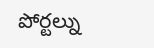పోర్టల్ను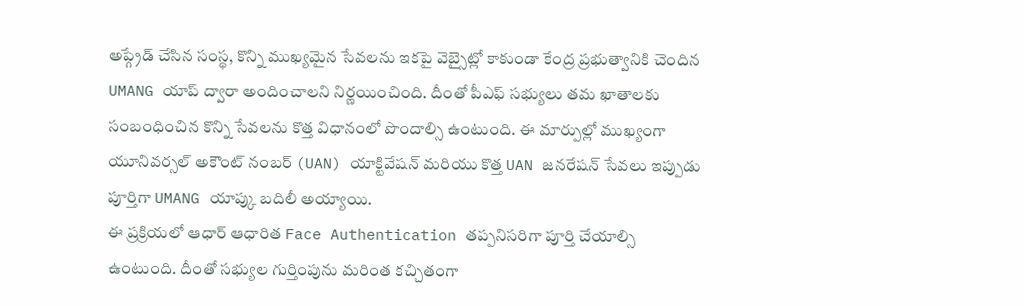అప్గ్రేడ్ చేసిన సంస్థ, కొన్ని ముఖ్యమైన సేవలను ఇకపై వెబ్సైట్లో కాకుండా కేంద్ర ప్రభుత్వానికి చెందిన UMANG యాప్ ద్వారా అందించాలని నిర్ణయించింది. దీంతో పీఎఫ్ సభ్యులు తమ ఖాతాలకు సంబంధించిన కొన్ని సేవలను కొత్త విధానంలో పొందాల్సి ఉంటుంది. ఈ మార్పుల్లో ముఖ్యంగా యూనివర్సల్ అకౌంట్ నంబర్ (UAN) యాక్టివేషన్ మరియు కొత్త UAN జనరేషన్ సేవలు ఇప్పుడు పూర్తిగా UMANG యాప్కు బదిలీ అయ్యాయి.
ఈ ప్రక్రియలో ఆధార్ ఆధారిత Face Authentication తప్పనిసరిగా పూర్తి చేయాల్సి ఉంటుంది. దీంతో సభ్యుల గుర్తింపును మరింత కచ్చితంగా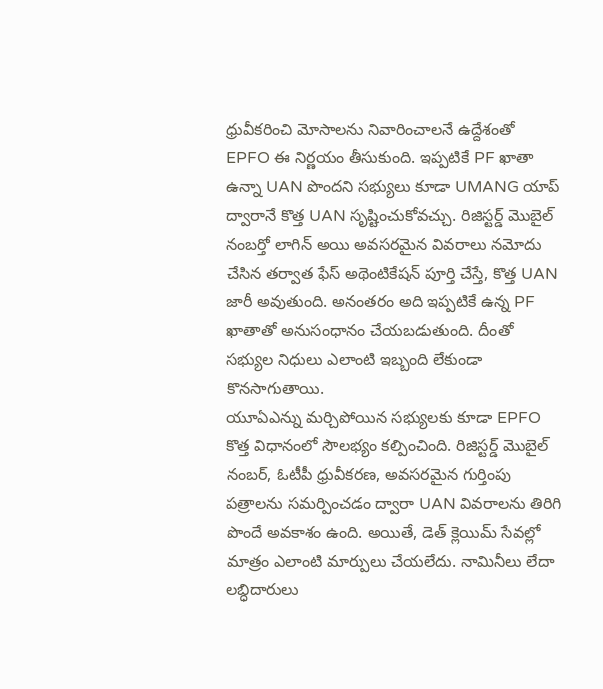ధ్రువీకరించి మోసాలను నివారించాలనే ఉద్దేశంతో EPFO ఈ నిర్ణయం తీసుకుంది. ఇప్పటికే PF ఖాతా ఉన్నా UAN పొందని సభ్యులు కూడా UMANG యాప్ ద్వారానే కొత్త UAN సృష్టించుకోవచ్చు. రిజిస్టర్డ్ మొబైల్ నంబర్తో లాగిన్ అయి అవసరమైన వివరాలు నమోదు చేసిన తర్వాత ఫేస్ అథెంటికేషన్ పూర్తి చేస్తే, కొత్త UAN జారీ అవుతుంది. అనంతరం అది ఇప్పటికే ఉన్న PF ఖాతాతో అనుసంధానం చేయబడుతుంది. దీంతో సభ్యుల నిధులు ఎలాంటి ఇబ్బంది లేకుండా కొనసాగుతాయి.
యూఏఎన్ను మర్చిపోయిన సభ్యులకు కూడా EPFO కొత్త విధానంలో సౌలభ్యం కల్పించింది. రిజిస్టర్డ్ మొబైల్ నంబర్, ఓటీపీ ధ్రువీకరణ, అవసరమైన గుర్తింపు పత్రాలను సమర్పించడం ద్వారా UAN వివరాలను తిరిగి పొందే అవకాశం ఉంది. అయితే, డెత్ క్లెయిమ్ సేవల్లో మాత్రం ఎలాంటి మార్పులు చేయలేదు. నామినీలు లేదా లబ్ధిదారులు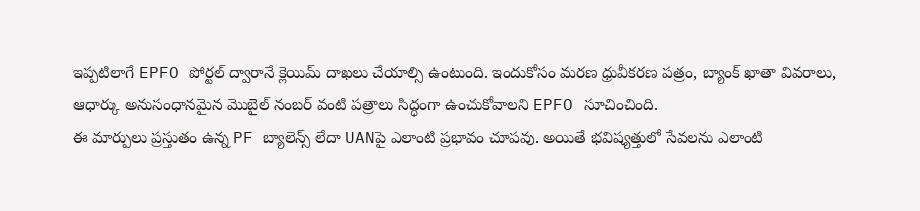ఇప్పటిలాగే EPFO పోర్టల్ ద్వారానే క్లెయిమ్ దాఖలు చేయాల్సి ఉంటుంది. ఇందుకోసం మరణ ధ్రువీకరణ పత్రం, బ్యాంక్ ఖాతా వివరాలు, ఆధార్కు అనుసంధానమైన మొబైల్ నంబర్ వంటి పత్రాలు సిద్ధంగా ఉంచుకోవాలని EPFO సూచించింది.
ఈ మార్పులు ప్రస్తుతం ఉన్న PF బ్యాలెన్స్ లేదా UANపై ఎలాంటి ప్రభావం చూపవు. అయితే భవిష్యత్తులో సేవలను ఎలాంటి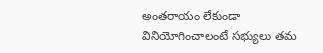అంతరాయం లేకుండా వినియోగించాలంటే సభ్యులు తమ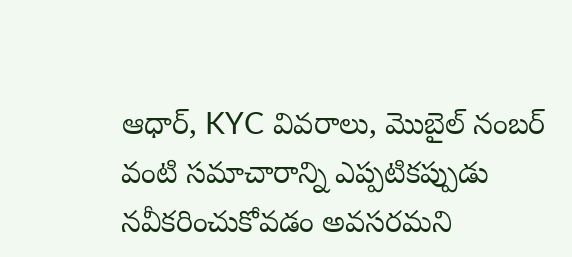ఆధార్, KYC వివరాలు, మొబైల్ నంబర్ వంటి సమాచారాన్ని ఎప్పటికప్పుడు నవీకరించుకోవడం అవసరమని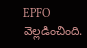EPFO వెల్లడించింది.